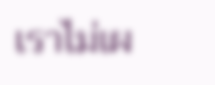เราไม่เผ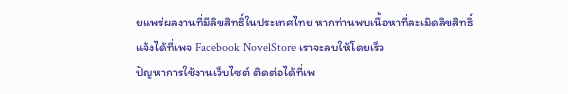ยแพร่ผลงานที่มีลิขสิทธิ์ในประเทศไทย หากท่านพบเนื้อหาที่ละเมิดลิขสิทธิ์ แจ้งได้ที่เพจ Facebook NovelStore เราจะลบให้โดยเร็ว
ปัญหาการใช้งานเว็บไซต์ ติดต่อได้ที่เพ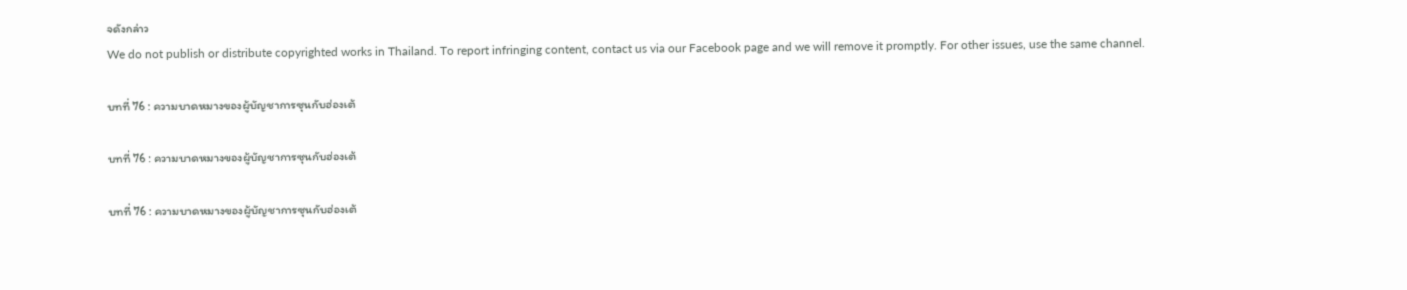จดังกล่าว
We do not publish or distribute copyrighted works in Thailand. To report infringing content, contact us via our Facebook page and we will remove it promptly. For other issues, use the same channel.

บทที่ 76 : ความบาดหมางของผู้บัญชาการซุนกับฮ่องเต้

บทที่ 76 : ความบาดหมางของผู้บัญชาการซุนกับฮ่องเต้

บทที่ 76 : ความบาดหมางของผู้บัญชาการซุนกับฮ่องเต้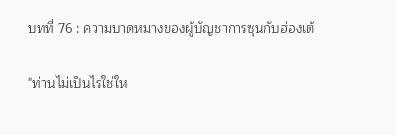บทที่ 76 : ความบาดหมางของผู้บัญชาการซุนกับฮ่องเต้

"ท่านไม่เป็นไรใช่ให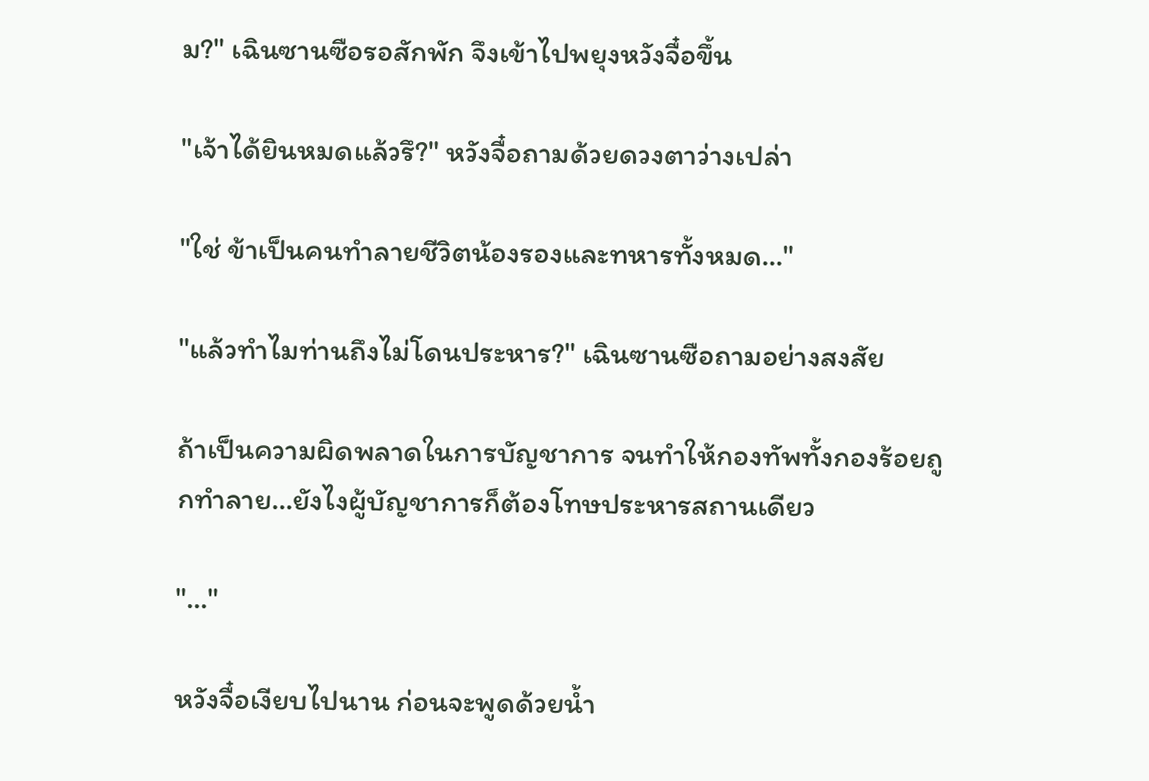ม?" เฉินซานซือรอสักพัก จึงเข้าไปพยุงหวังจื๋อขึ้น

"เจ้าได้ยินหมดแล้วรึ?" หวังจื๋อถามด้วยดวงตาว่างเปล่า

"ใช่ ข้าเป็นคนทำลายชีวิตน้องรองและทหารทั้งหมด..."

"แล้วทำไมท่านถึงไม่โดนประหาร?" เฉินซานซือถามอย่างสงสัย

ถ้าเป็นความผิดพลาดในการบัญชาการ จนทำให้กองทัพทั้งกองร้อยถูกทำลาย…ยังไงผู้บัญชาการก็ต้องโทษประหารสถานเดียว

"..."

หวังจื๋อเงียบไปนาน ก่อนจะพูดด้วยน้ำ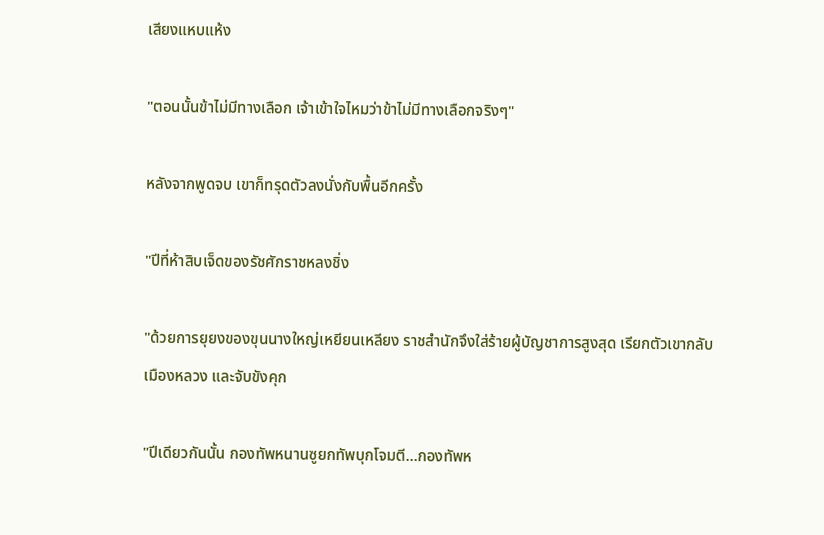เสียงแหบแห้ง

"ตอนนั้นข้าไม่มีทางเลือก เจ้าเข้าใจไหมว่าข้าไม่มีทางเลือกจริงๆ"

หลังจากพูดจบ เขาก็ทรุดตัวลงนั่งกับพื้นอีกครั้ง

"ปีที่ห้าสิบเจ็ดของรัชศักราชหลงชิ่ง

"ด้วยการยุยงของขุนนางใหญ่เหยียนเหลียง ราชสำนักจึงใส่ร้ายผู้บัญชาการสูงสุด เรียกตัวเขากลับเมืองหลวง และจับขังคุก

"ปีเดียวกันนั้น กองทัพหนานซูยกทัพบุกโจมตี…กองทัพห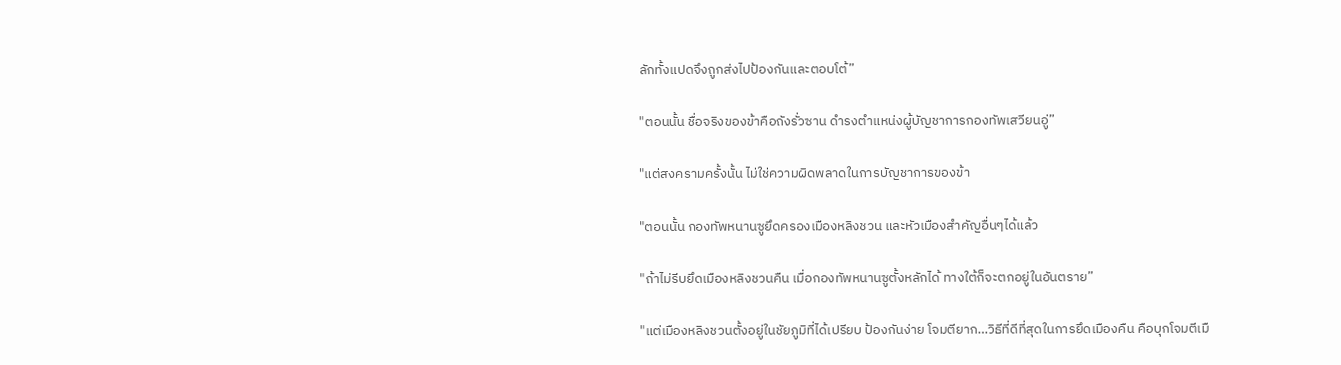ลักทั้งแปดจึงถูกส่งไปป้องกันและตอบโต้”

"ตอนนั้น ชื่อจริงของข้าคือถังรั่วซาน ดำรงตำแหน่งผู้บัญชาการกองทัพเสวียนอู่”

"แต่สงครามครั้งนั้น ไม่ใช่ความผิดพลาดในการบัญชาการของข้า

"ตอนนั้น กองทัพหนานซูยึดครองเมืองหลิงชวน และหัวเมืองสำคัญอื่นๆได้แล้ว

"ถ้าไม่รีบยึดเมืองหลิงชวนคืน เมื่อกองทัพหนานซูตั้งหลักได้ ทางใต้ก็จะตกอยู่ในอันตราย”

"แต่เมืองหลิงชวนตั้งอยู่ในชัยภูมิที่ได้เปรียบ ป้องกันง่าย โจมตียาก…วิธีที่ดีที่สุดในการยึดเมืองคืน คือบุกโจมตีเมื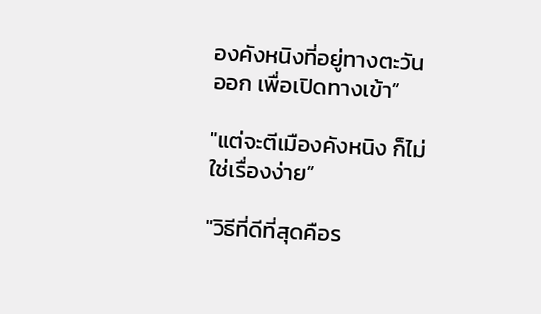องคังหนิงที่อยู่ทางตะวันออก เพื่อเปิดทางเข้า”

"แต่จะตีเมืองคังหนิง ก็ไม่ใช่เรื่องง่าย”

"วิธีที่ดีที่สุดคือร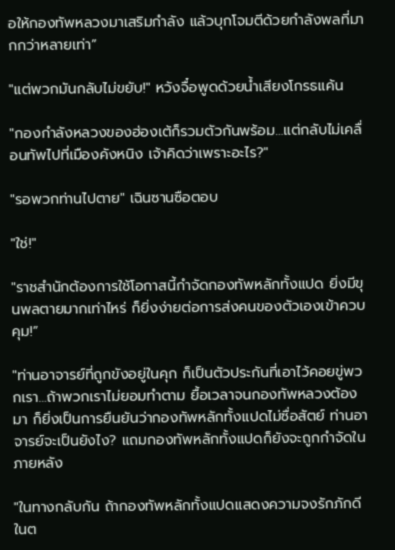อให้กองทัพหลวงมาเสริมกำลัง แล้วบุกโจมตีด้วยกำลังพลที่มากกว่าหลายเท่า”

"แต่พวกมันกลับไม่ขยับ!" หวังจื๋อพูดด้วยน้ำเสียงโกรธแค้น

"กองกำลังหลวงของฮ่องเต้ก็รวมตัวกันพร้อม…แต่กลับไม่เคลื่อนทัพไปที่เมืองคังหนิง เจ้าคิดว่าเพราะอะไร?"

"รอพวกท่านไปตาย" เฉินซานซือตอบ

"ใช่!"

"ราชสำนักต้องการใช้โอกาสนี้กำจัดกองทัพหลักทั้งแปด ยิ่งมีขุนพลตายมากเท่าไหร่ ก็ยิ่งง่ายต่อการส่งคนของตัวเองเข้าควบคุม!”

"ท่านอาจารย์ที่ถูกขังอยู่ในคุก ก็เป็นตัวประกันที่เอาไว้คอยขู่พวกเรา…ถ้าพวกเราไม่ยอมทำตาม ยื้อเวลาจนกองทัพหลวงต้องมา ก็ยิ่งเป็นการยืนยันว่ากองทัพหลักทั้งแปดไม่ซื่อสัตย์ ท่านอาจารย์จะเป็นยังไง? แถมกองทัพหลักทั้งแปดก็ยังจะถูกกำจัดในภายหลัง

"ในทางกลับกัน ถ้ากองทัพหลักทั้งแปดแสดงความจงรักภักดีในต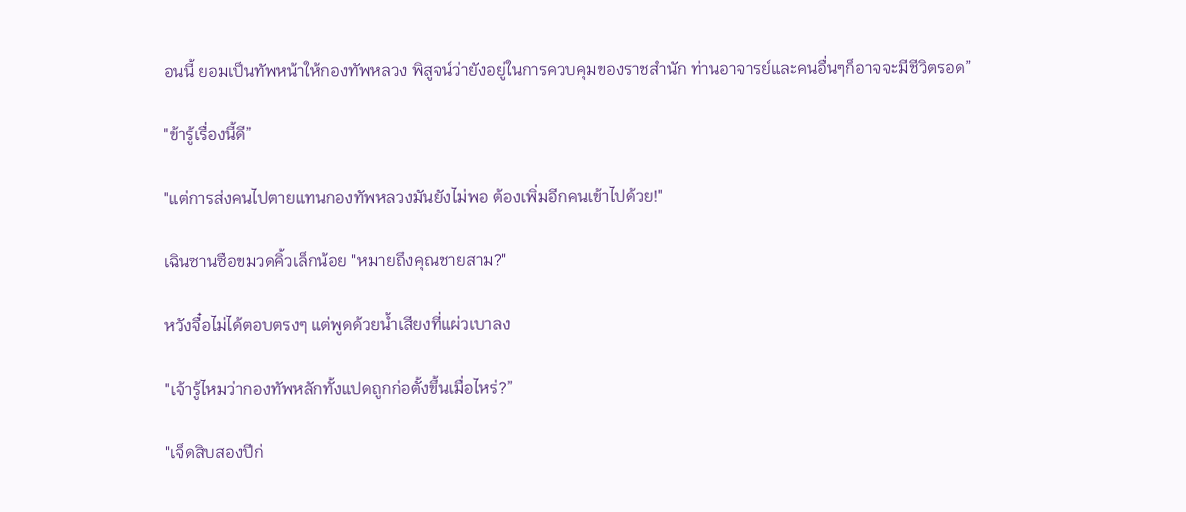อนนี้ ยอมเป็นทัพหน้าให้กองทัพหลวง พิสูจน์ว่ายังอยู่ในการควบคุมของราชสำนัก ท่านอาจารย์และคนอื่นๆก็อาจจะมีชีวิตรอด”

"ข้ารู้เรื่องนี้ดี”

"แต่การส่งคนไปตายแทนกองทัพหลวงมันยังไม่พอ ต้องเพิ่มอีกคนเข้าไปด้วย!"

เฉินซานซือขมวดคิ้วเล็กน้อย "หมายถึงคุณชายสาม?"

หวังจื๋อไม่ได้ตอบตรงๆ แต่พูดด้วยน้ำเสียงที่แผ่วเบาลง

"เจ้ารู้ไหมว่ากองทัพหลักทั้งแปดถูกก่อตั้งขึ้นเมื่อไหร่?”

"เจ็ดสิบสองปีก่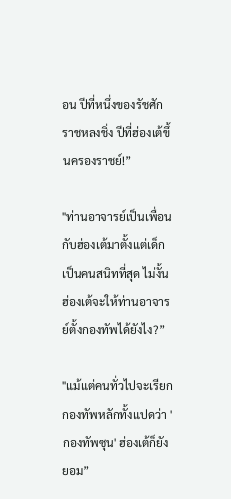อน ปีที่หนึ่งของรัชศักราชหลงชิ่ง ปีที่ฮ่องเต้ขึ้นครองราชย์!”

"ท่านอาจารย์เป็นเพื่อนกับฮ่องเต้มาตั้งแต่เด็ก เป็นคนสนิทที่สุด ไม่งั้นฮ่องเต้จะให้ท่านอาจารย์ตั้งกองทัพได้ยังไง?”

"แม้แต่คนทั่วไปจะเรียกกองทัพหลักทั้งแปดว่า 'กองทัพซุน' ฮ่องเต้ก็ยังยอม”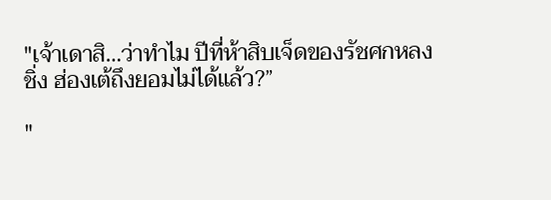"เจ้าเดาสิ…ว่าทำไม ปีที่ห้าสิบเจ็ดของรัชศกหลงชิ่ง ฮ่องเต้ถึงยอมไม่ได้แล้ว?”

"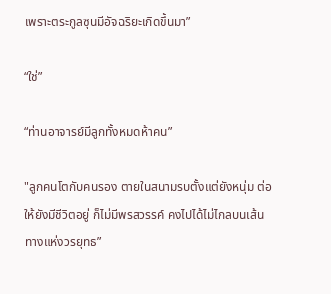เพราะตระกูลซุนมีอัจฉริยะเกิดขึ้นมา”

“ใช่”

“ท่านอาจารย์มีลูกทั้งหมดห้าคน”

"ลูกคนโตกับคนรอง ตายในสนามรบตั้งแต่ยังหนุ่ม ต่อให้ยังมีชีวิตอยู่ ก็ไม่มีพรสวรรค์ คงไปได้ไม่ไกลบนเส้นทางแห่งวรยุทธ”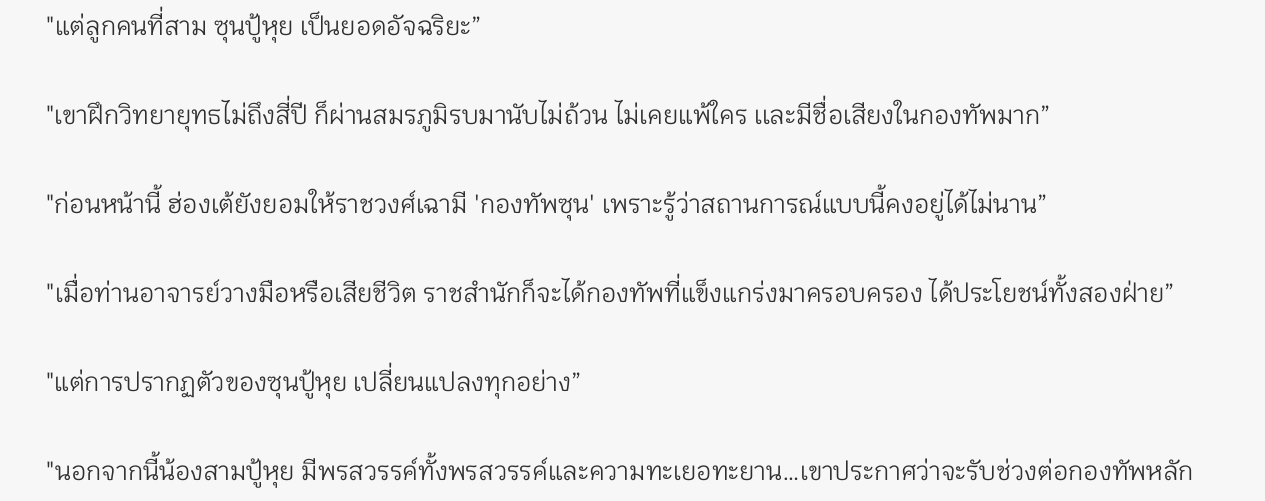"แต่ลูกคนที่สาม ซุนปู้หุย เป็นยอดอัจฉริยะ”

"เขาฝึกวิทยายุทธไม่ถึงสี่ปี ก็ผ่านสมรภูมิรบมานับไม่ถ้วน ไม่เคยแพ้ใคร เเละมีชื่อเสียงในกองทัพมาก”

"ก่อนหน้านี้ ฮ่องเต้ยังยอมให้ราชวงศ์เฉามี 'กองทัพซุน' เพราะรู้ว่าสถานการณ์แบบนี้คงอยู่ได้ไม่นาน”

"เมื่อท่านอาจารย์วางมือหรือเสียชีวิต ราชสำนักก็จะได้กองทัพที่แข็งแกร่งมาครอบครอง ได้ประโยชน์ทั้งสองฝ่าย”

"แต่การปรากฏตัวของซุนปู้หุย เปลี่ยนแปลงทุกอย่าง”

"นอกจากนี้น้องสามปู้หุย มีพรสวรรค์ทั้งพรสวรรค์และความทะเยอทะยาน…เขาประกาศว่าจะรับช่วงต่อกองทัพหลัก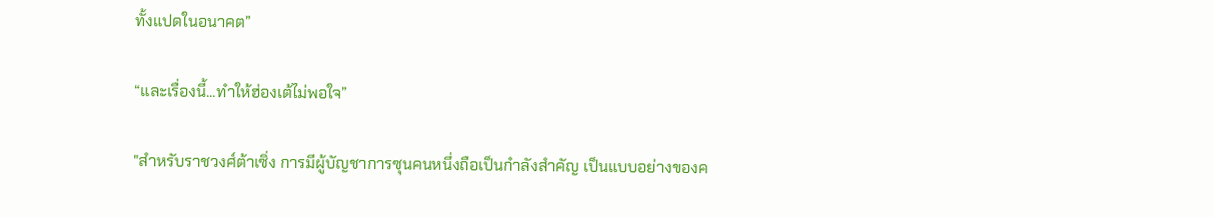ทั้งแปดในอนาคต”

“และเรื่องนี้...ทำให้ฮ่องเต้ไม่พอใจ”

"สำหรับราชวงศ์ต้าเซิ่ง การมีผู้บัญชาการซุนคนหนึ่งถือเป็นกำลังสำคัญ เป็นแบบอย่างของค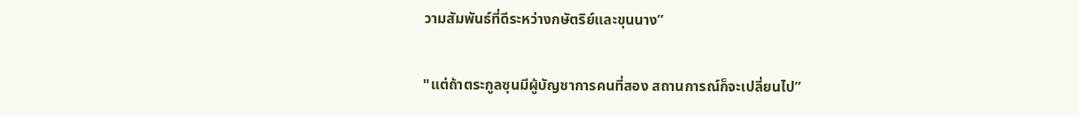วามสัมพันธ์ที่ดีระหว่างกษัตริย์และขุนนาง”

"แต่ถ้าตระกูลซุนมีผู้บัญชาการคนที่สอง สถานการณ์ก็จะเปลี่ยนไป”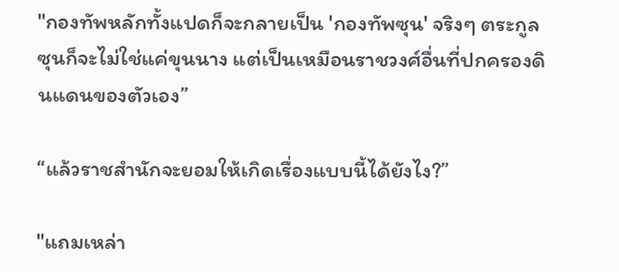"กองทัพหลักทั้งแปดก็จะกลายเป็น 'กองทัพซุน' จริงๆ ตระกูลซุนก็จะไม่ใช่แค่ขุนนาง แต่เป็นเหมือนราชวงศ์อื่นที่ปกครองดินแดนของตัวเอง”

“แล้วราชสำนักจะยอมให้เกิดเรื่องแบบนี้ได้ยังไง?”

"แถมเหล่า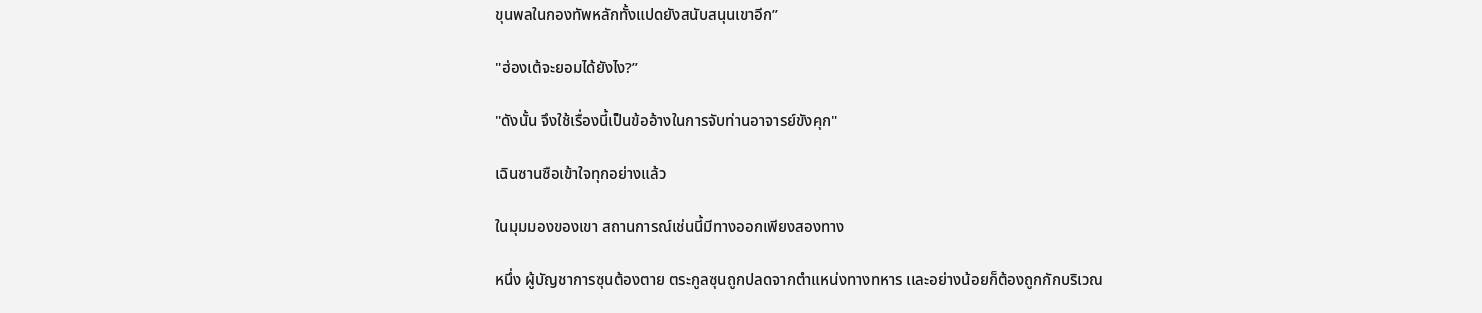ขุนพลในกองทัพหลักทั้งแปดยังสนับสนุนเขาอีก”

"ฮ่องเต้จะยอมได้ยังไง?”

"ดังนั้น จึงใช้เรื่องนี้เป็นข้ออ้างในการจับท่านอาจารย์ขังคุก"

เฉินซานซือเข้าใจทุกอย่างแล้ว

ในมุมมองของเขา สถานการณ์เช่นนี้มีทางออกเพียงสองทาง

หนึ่ง ผู้บัญชาการซุนต้องตาย ตระกูลซุนถูกปลดจากตำแหน่งทางทหาร เเละอย่างน้อยก็ต้องถูกกักบริเวณ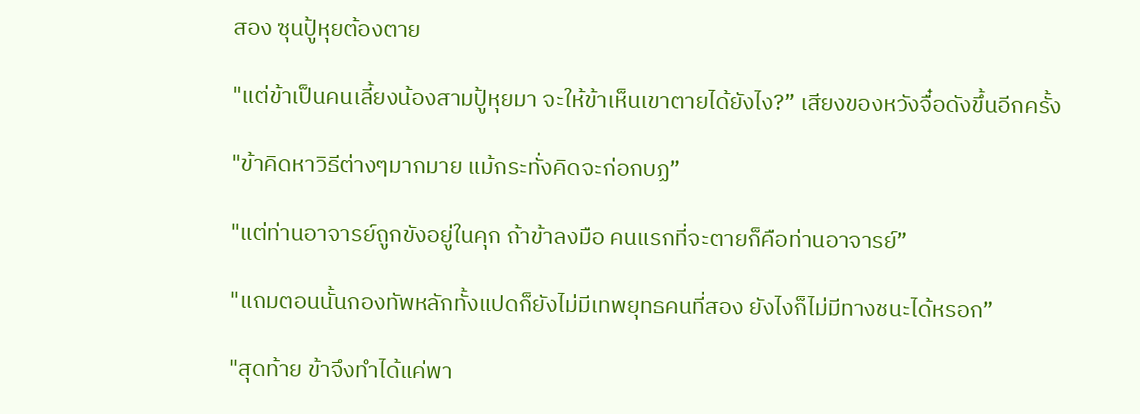สอง ซุนปู้หุยต้องตาย

"แต่ข้าเป็นคนเลี้ยงน้องสามปู้หุยมา จะให้ข้าเห็นเขาตายได้ยังไง?” เสียงของหวังจื๋อดังขึ้นอีกครั้ง

"ข้าคิดหาวิธีต่างๆมากมาย แม้กระทั่งคิดจะก่อกบฏ”

"แต่ท่านอาจารย์ถูกขังอยู่ในคุก ถ้าข้าลงมือ คนแรกที่จะตายก็คือท่านอาจารย์”

"แถมตอนนั้นกองทัพหลักทั้งแปดก็ยังไม่มีเทพยุทธคนที่สอง ยังไงก็ไม่มีทางชนะได้หรอก”

"สุดท้าย ข้าจึงทำได้แค่พา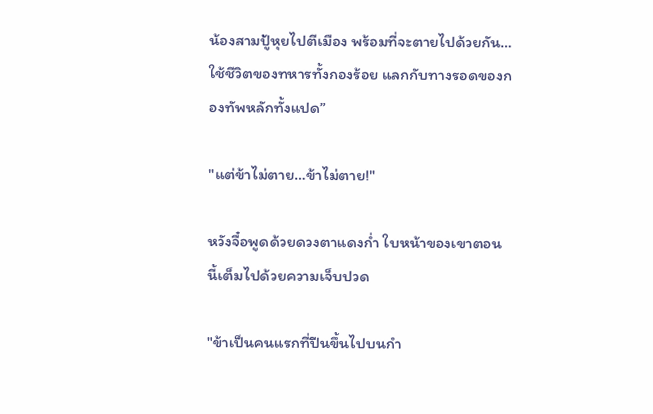น้องสามปู้หุยไปตีเมือง พร้อมที่จะตายไปด้วยกัน…ใช้ชีวิตของทหารทั้งกองร้อย แลกกับทางรอดของกองทัพหลักทั้งแปด”

"แต่ข้าไม่ตาย…ข้าไม่ตาย!"

หวังจื๋อพูดด้วยดวงตาแดงก่ำ ใบหน้าของเขาตอนนี้เต็มไปด้วยความเจ็บปวด

"ข้าเป็นคนแรกที่ปีนขึ้นไปบนกำ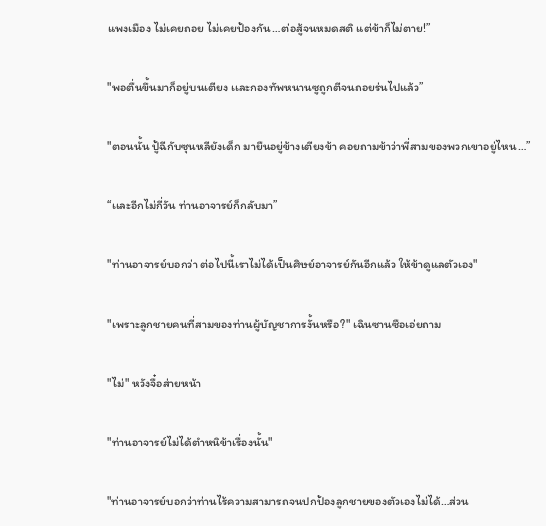แพงเมือง ไม่เคยถอย ไม่เคยป้องกัน…ต่อสู้จนหมดสติ แต่ข้าก็ไม่ตาย!”

"พอตื่นขึ้นมาก็อยู่บนเตียง เเละกองทัพหนานซูถูกตีจนถอยร่นไปแล้ว”

"ตอนนั้น ปู้ฉีกับซุนหลียังเด็ก มายืนอยู่ข้างเตียงข้า คอยถามข้าว่าพี่สามของพวกเขาอยู่ไหน…”

“เเละอีกไม่กี่วัน ท่านอาจารย์ก็กลับมา”

"ท่านอาจารย์บอกว่า ต่อไปนี้เราไม่ได้เป็นศิษย์อาจารย์กันอีกแล้ว ให้ข้าดูแลตัวเอง"

"เพราะลูกชายคนที่สามของท่านผู้บัญชาการงั้นหรือ?" เฉินซานซือเอ่ยถาม

"ไม่" หวังจื๋อส่ายหน้า

"ท่านอาจารย์ไม่ได้ตำหนิข้าเรื่องนั้น"

"ท่านอาจารย์บอกว่าท่านไร้ความสามารถจนปกป้องลูกชายของตัวเองไม่ได้…ส่วน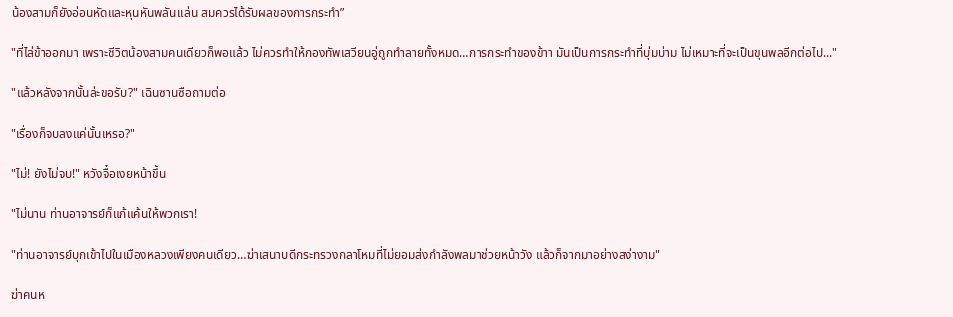น้องสามก็ยังอ่อนหัดและหุนหันพลันเเล่น สมควรได้รับผลของการกระทำ”

"ที่ไล่ข้าออกมา เพราะชีวิตน้องสามคนเดียวก็พอแล้ว ไม่ควรทำให้กองทัพเสวียนอู่ถูกทำลายทั้งหมด…การกระทำของข้าา มันเป็นการกระทำที่บุ่มบ่าม ไม่เหมาะที่จะเป็นขุนพลอีกต่อไป..."

"แล้วหลังจากนั้นล่ะขอรับ?" เฉินซานซือถามต่อ

"เรื่องก็จบลงแค่นั้นเหรอ?"

"ไม่! ยังไม่จบ!" หวังจื๋อเงยหน้าขึ้น

"ไม่นาน ท่านอาจารย์ก็แก้แค้นให้พวกเรา!

"ท่านอาจารย์บุกเข้าไปในเมืองหลวงเพียงคนเดียว…ฆ่าเสนาบดีกระทรวงกลาโหมที่ไม่ยอมส่งกำลังพลมาช่วยหน้าวัง แล้วก็จากมาอย่างสง่างาม"

ฆ่าคนห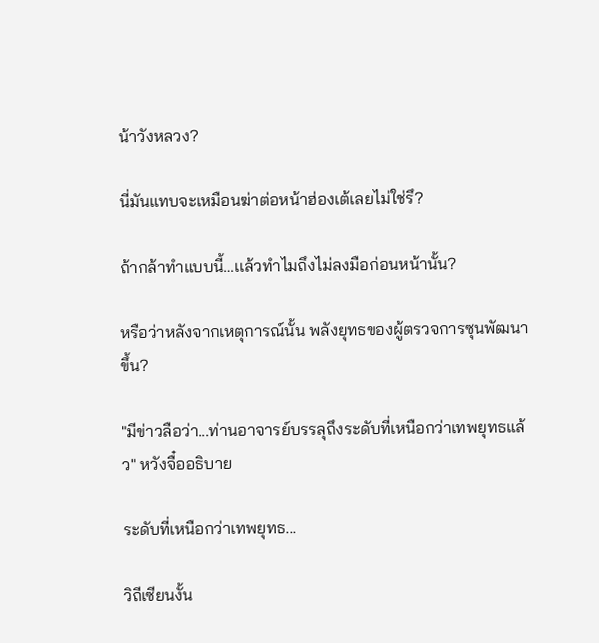น้าวังหลวง?

นี่มันแทบจะเหมือนฆ่าต่อหน้าฮ่องเต้เลยไม่ใช่รึ?

ถ้ากล้าทำแบบนี้…เเล้วทำไมถึงไม่ลงมือก่อนหน้านั้น?

หรือว่าหลังจากเหตุการณ์นั้น พลังยุทธของผู้ตรวจการซุนพัฒนาขึ้น?

"มีข่าวลือว่า...ท่านอาจารย์บรรลุถึงระดับที่เหนือกว่าเทพยุทธแล้ว" หวังจื๋ออธิบาย

ระดับที่เหนือกว่าเทพยุทธ...

วิถีเซียนงั้น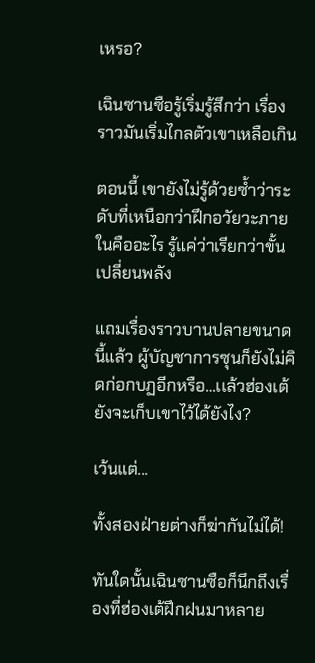เหรอ?

เฉินซานซือรู้เริ่มรู้สึกว่า เรื่องราวมันเริ่มไกลตัวเขาเหลือเกิน

ตอนนี้ เขายังไม่รู้ด้วยซ้ำว่าระดับที่เหนือกว่าฝึกอวัยวะภายในคืออะไร รู้แค่ว่าเรียกว่าขั้นเปลี่ยนพลัง

แถมเรื่องราวบานปลายขนาดนี้แล้ว ผู้บัญชาการซุนก็ยังไม่คิดก่อกบฏอีกหรือ…เเล้วฮ่องเต้ยังจะเก็บเขาไว้ได้ยังไง?

เว้นแต่...

ทั้งสองฝ่ายต่างก็ฆ่ากันไม่ได้!

ทันใดนั้นเฉินซานซือก็นึกถึงเรื่องที่ฮ่องเต้ฝึกฝนมาหลาย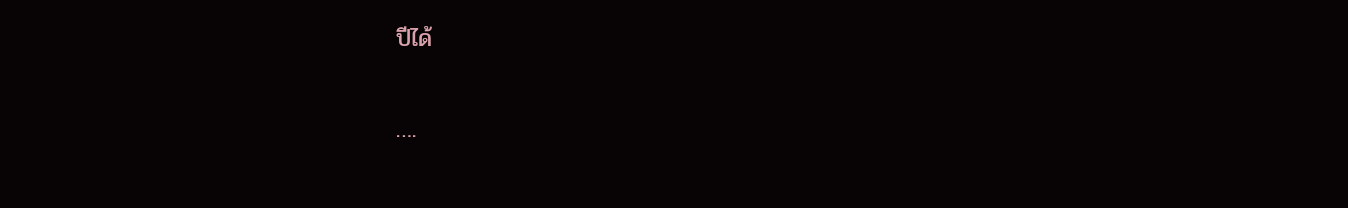ปีได้

….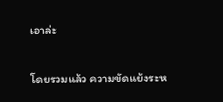เอาล่ะ

โดยรวมแล้ว ความขัดแย้งระห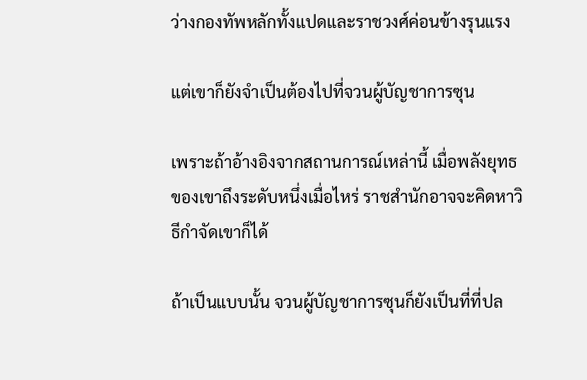ว่างกองทัพหลักทั้งแปดและราชวงศ์ค่อนข้างรุนแรง

แต่เขาก็ยังจำเป็นต้องไปที่จวนผู้บัญชาการซุน

เพราะถ้าอ้างอิงจากสถานการณ์เหล่านี้ เมื่อพลังยุทธของเขาถึงระดับหนึ่งเมื่อไหร่ ราชสำนักอาจจะคิดหาวิธีกำจัดเขาก็ได้

ถ้าเป็นแบบนั้น จวนผู้บัญชาการซุนก็ยังเป็นที่ที่ปล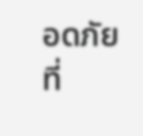อดภัยที่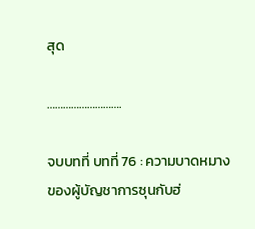สุด

……………………….

จบบทที่ บทที่ 76 : ความบาดหมางของผู้บัญชาการซุนกับฮ่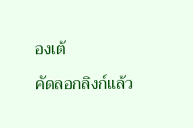องเต้

คัดลอกลิงก์แล้ว